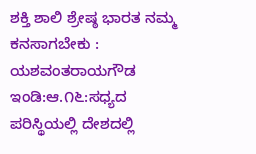ಶಕ್ತಿ ಶಾಲಿ ಶ್ರೇಷ್ಠ ಭಾರತ ನಮ್ಮ ಕನಸಾಗಬೇಕು : ಯಶವಂತರಾಯಗೌಡ
ಇಂಡಿ:ಆ.೧೬:ಸಧ್ಯದ ಪರಿಸ್ಥಿಯಲ್ಲಿ ದೇಶದಲ್ಲಿ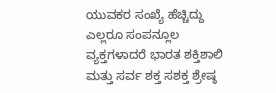ಯುವಕರ ಸಂಖ್ಯೆ ಹೆಚ್ಚಿದ್ದು ಎಲ್ಲರೂ ಸಂಪನ್ಲೂಲ ವ್ಯಕ್ತಗಳಾದರೆ ಭಾರತ ಶಕ್ತಿಶಾಲಿ ಮತ್ತು ಸರ್ವ ಶಕ್ತ ಸಶಕ್ತ ಶ್ರೇಷ್ಠ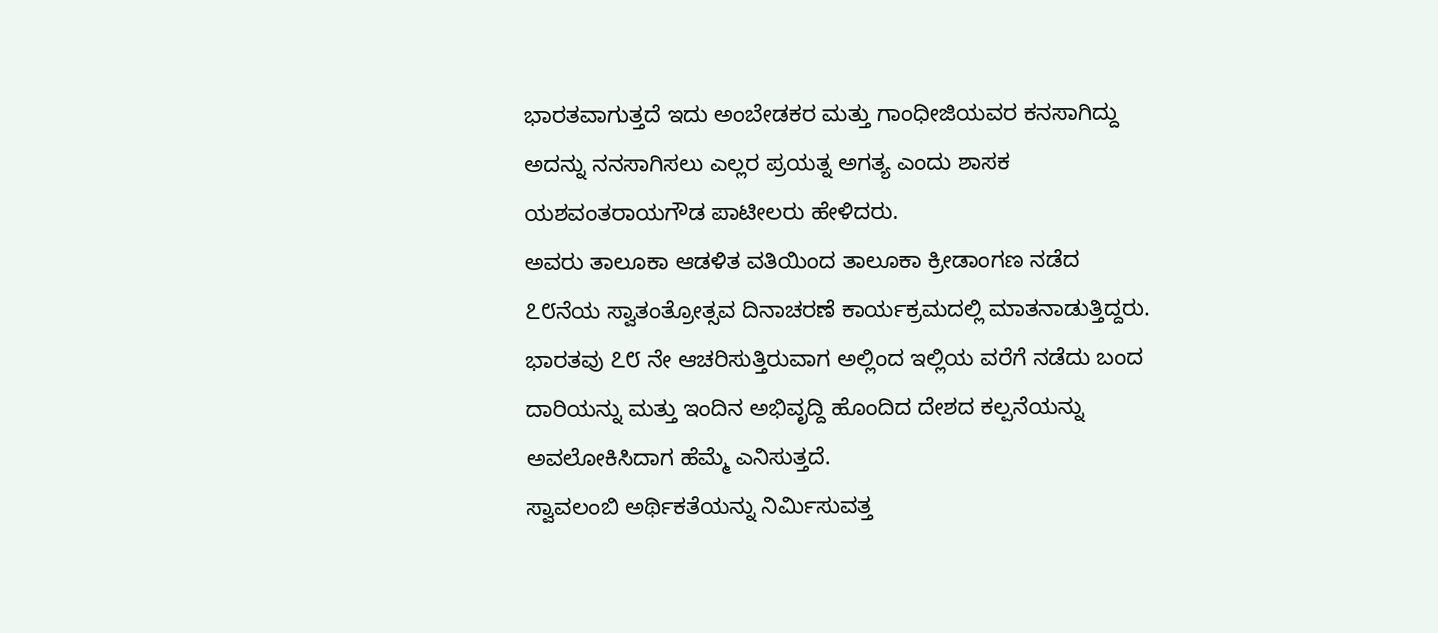ಭಾರತವಾಗುತ್ತದೆ ಇದು ಅಂಬೇಡಕರ ಮತ್ತು ಗಾಂಧೀಜಿಯವರ ಕನಸಾಗಿದ್ದು ಅದನ್ನು ನನಸಾಗಿಸಲು ಎಲ್ಲರ ಪ್ರಯತ್ನ ಅಗತ್ಯ ಎಂದು ಶಾಸಕ ಯಶವಂತರಾಯಗೌಡ ಪಾಟೀಲರು ಹೇಳಿದರು.
ಅವರು ತಾಲೂಕಾ ಆಡಳಿತ ವತಿಯಿಂದ ತಾಲೂಕಾ ಕ್ರೀಡಾಂಗಣ ನಡೆದ ೭೮ನೆಯ ಸ್ವಾತಂತ್ರೋತ್ಸವ ದಿನಾಚರಣೆ ಕಾರ್ಯಕ್ರಮದಲ್ಲಿ ಮಾತನಾಡುತ್ತಿದ್ದರು.
ಭಾರತವು ೭೮ ನೇ ಆಚರಿಸುತ್ತಿರುವಾಗ ಅಲ್ಲಿಂದ ಇಲ್ಲಿಯ ವರೆಗೆ ನಡೆದು ಬಂದ ದಾರಿಯನ್ನು ಮತ್ತು ಇಂದಿನ ಅಭಿವೃದ್ದಿ ಹೊಂದಿದ ದೇಶದ ಕಲ್ಪನೆಯನ್ನು ಅವಲೋಕಿಸಿದಾಗ ಹೆಮ್ಮೆ ಎನಿಸುತ್ತದೆ.
ಸ್ವಾವಲಂಬಿ ಅರ್ಥಿಕತೆಯನ್ನು ನಿರ್ಮಿಸುವತ್ತ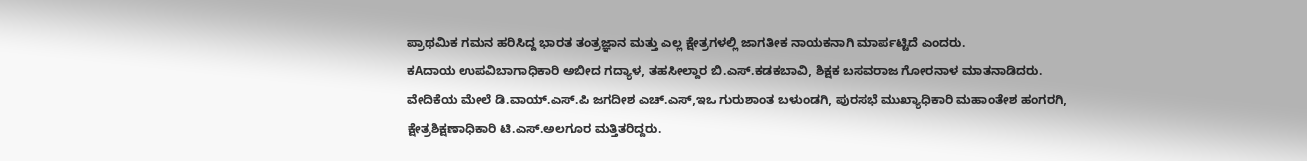ಪ್ರಾಥಮಿಕ ಗಮನ ಹರಿಸಿದ್ದ ಭಾರತ ತಂತ್ರಜ್ಞಾನ ಮತ್ತು ಎಲ್ಲ ಕ್ಷೇತ್ರಗಳಲ್ಲಿ ಜಾಗತೀಕ ನಾಯಕನಾಗಿ ಮಾರ್ಪಟ್ಟಿದೆ ಎಂದರು.
ಕAದಾಯ ಉಪವಿಬಾಗಾಧಿಕಾರಿ ಅಬೀದ ಗದ್ಯಾಳ, ತಹಸೀಲ್ದಾರ ಬಿ.ಎಸ್.ಕಡಕಬಾವಿ, ಶಿಕ್ಷಕ ಬಸವರಾಜ ಗೋರನಾಳ ಮಾತನಾಡಿದರು.
ವೇದಿಕೆಯ ಮೇಲೆ ಡಿ.ವಾಯ್.ಎಸ್.ಪಿ ಜಗದೀಶ ಎಚ್.ಎಸ್,ಇಒ ಗುರುಶಾಂತ ಬಳುಂಡಗಿ, ಪುರಸಭೆ ಮುಖ್ಯಾಧಿಕಾರಿ ಮಹಾಂತೇಶ ಹಂಗರಗಿ, ಕ್ಷೇತ್ರಶಿಕ್ಷಣಾಧಿಕಾರಿ ಟಿ.ಎಸ್.ಅಲಗೂರ ಮತ್ತಿತರಿದ್ದರು.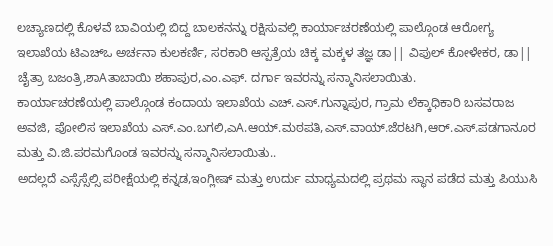ಲಚ್ಯಾಣದಲ್ಲಿ ಕೊಳವೆ ಬಾವಿಯಲ್ಲಿ ಬಿದ್ದ ಬಾಲಕನನ್ನು ರಕ್ಷಿಸುವಲ್ಲಿ ಕಾರ್ಯಾಚರಣೆಯಲ್ಲಿ ಪಾಲ್ಗೊಂಡ ಆರೋಗ್ಯ ಇಲಾಖೆಯ ಟಿಎಚ್‌ಒ ಅರ್ಚನಾ ಕುಲಕರ್ಣಿ, ಸರಕಾರಿ ಆಸ್ಪತ್ರೆಯ ಚಿಕ್ಕ ಮಕ್ಕಳ ತಜ್ಞ ಡಾ|| ವಿಪುಲ್ ಕೋಳೇಕರ, ಡಾ|| ಚೈತ್ರಾ ಬಜಂತ್ರಿ,ಶಾAತಾಬಾಯಿ ಶಹಾಪುರ,ಎಂ.ಎಫ್. ದರ್ಗಾ ಇವರನ್ನು ಸನ್ಮಾನಿಸಲಾಯಿತು.
ಕಾರ್ಯಾಚರಣೆಯಲ್ಲಿ ಪಾಲ್ಗೊಂಡ ಕಂದಾಯ ಇಲಾಖೆಯ ಎಚ್.ಎಸ್.ಗುನ್ನಾಪುರ, ಗ್ರಾಮ ಲೆಕ್ಕಾಧಿಕಾರಿ ಬಸವರಾಜ ಅವಜಿ, ಪೋಲಿಸ ಇಲಾಖೆಯ ಎಸ್.ಎಂ.ಬಗಲಿ,ಎA.ಆಯ್.ಮಠಪತಿ,ಎಸ್.ವಾಯ್.ಜೆರಟಗಿ,ಆರ್.ಎಸ್.ಪಡಗಾನೂರ ಮತ್ತು ವಿ.ಜಿ.ಪರಮಗೊಂಡ ಇವರನ್ನು ಸನ್ಮಾನಿಸಲಾಯಿತು..
ಅದಲ್ಲದೆ ಎಸ್ಸೆಸ್ಸೆಲ್ಸಿ ಪರೀಕ್ಷೆಯಲ್ಲಿ ಕನ್ನಡ,ಇಂಗ್ಲೀಷ್ ಮತ್ತು ಉರ್ದು ಮಾಧ್ಯಮದಲ್ಲಿ ಪ್ರಥಮ ಸ್ಥಾನ ಪಡೆದ ಮತ್ತು ಪಿಯುಸಿ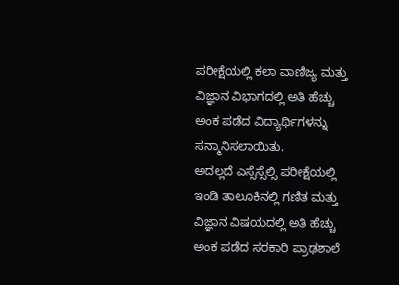ಪರೀಕ್ಷೆಯಲ್ಲಿ ಕಲಾ ವಾಣಿಜ್ಯ ಮತ್ತು ವಿಜ್ಞಾನ ವಿಭಾಗದಲ್ಲಿ ಅತಿ ಹೆಚ್ಚು ಅಂಕ ಪಡೆದ ವಿದ್ಯಾರ್ಥಿಗಳನ್ನು ಸನ್ಮಾನಿಸಲಾಯಿತು.
ಅದಲ್ಲದೆ ಎಸ್ಸೆಸ್ಸೆಲ್ಸಿ ಪರೀಕ್ಷೆಯಲ್ಲಿ ಇಂಡಿ ತಾಲೂಕಿನಲ್ಲಿ ಗಣಿತ ಮತ್ತು ವಿಜ್ಞಾನ ವಿಷಯದಲ್ಲಿ ಅತಿ ಹೆಚ್ಚು ಅಂಕ ಪಡೆದ ಸರಕಾರಿ ಪ್ರಾಢಶಾಲೆ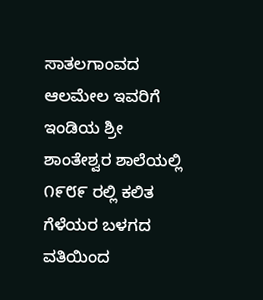ಸಾತಲಗಾಂವದ ಆಲಮೇಲ ಇವರಿಗೆ ಇಂಡಿಯ ಶ್ರೀ ಶಾಂತೇಶ್ವರ ಶಾಲೆಯಲ್ಲಿ ೧೯೮೯ ರಲ್ಲಿ ಕಲಿತ ಗೆಳೆಯರ ಬಳಗದ ವತಿಯಿಂದ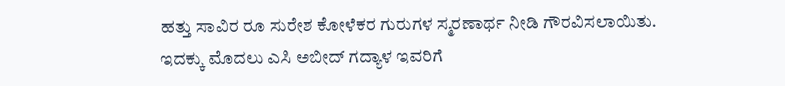ಹತ್ತು ಸಾವಿರ ರೂ ಸುರೇಶ ಕೋಳೆಕರ ಗುರುಗಳ ಸ್ಮರಣಾರ್ಥ ನೀಡಿ ಗೌರವಿಸಲಾಯಿತು.
ಇದಕ್ಕು ಮೊದಲು ಎಸಿ ಅಬೀದ್ ಗದ್ಯಾಳ ಇವರಿಗೆ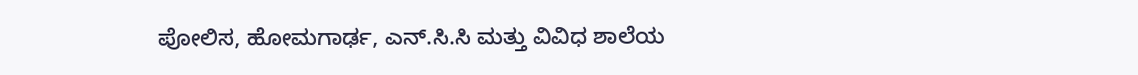ಪೋಲಿಸ, ಹೋಮಗಾರ್ಢ, ಎನ್.ಸಿ.ಸಿ ಮತ್ತು ವಿವಿಧ ಶಾಲೆಯ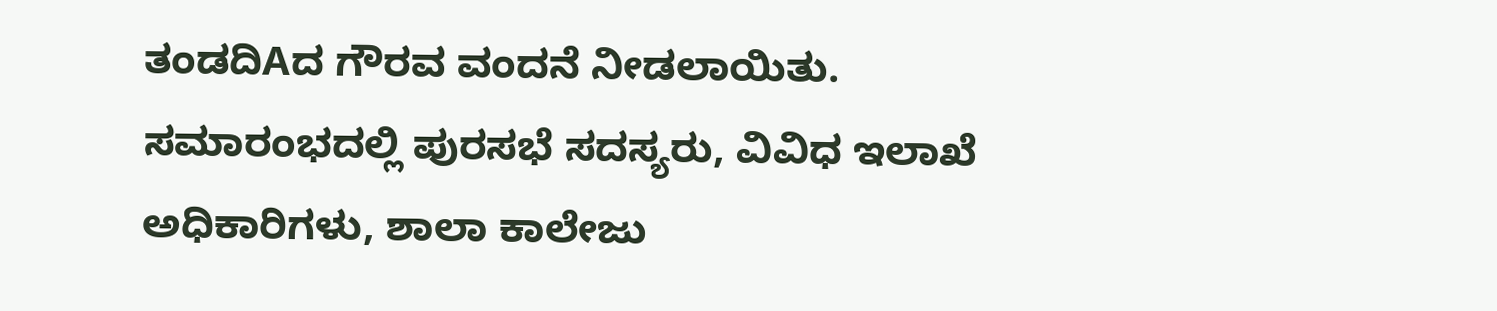ತಂಡದಿAದ ಗೌರವ ವಂದನೆ ನೀಡಲಾಯಿತು.
ಸಮಾರಂಭದಲ್ಲಿ ಪುರಸಭೆ ಸದಸ್ಯರು, ವಿವಿಧ ಇಲಾಖೆ ಅಧಿಕಾರಿಗಳು, ಶಾಲಾ ಕಾಲೇಜು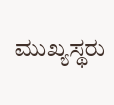ಮುಖ್ಯಸ್ಥರು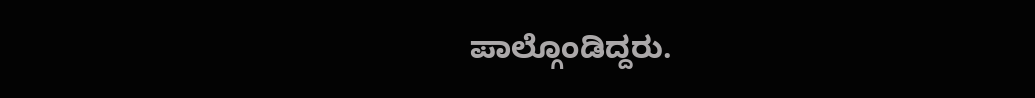ಪಾಲ್ಗೊಂಡಿದ್ದರು.